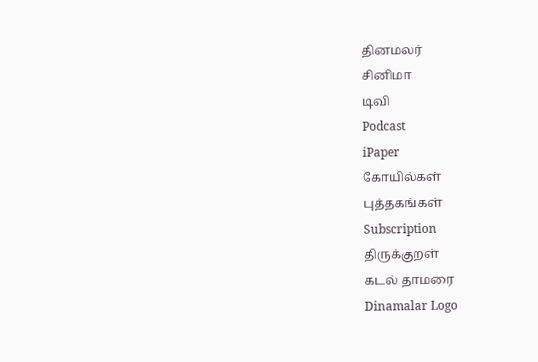தினமலர்
சினிமா
டிவி
Podcast
iPaper
கோயில்கள்
புத்தகங்கள்
Subscription
திருக்குறள்
கடல் தாமரை
Dinamalar Logo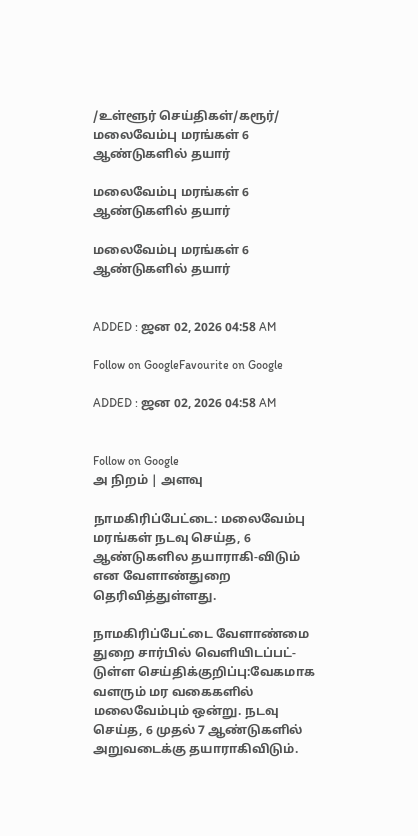/உள்ளூர் செய்திகள்/கரூர்/ மலைவேம்பு மரங்கள் 6 ஆண்டுகளில் தயார்

மலைவேம்பு மரங்கள் 6 ஆண்டுகளில் தயார்

மலைவேம்பு மரங்கள் 6 ஆண்டுகளில் தயார்


ADDED : ஜன 02, 2026 04:58 AM

Follow on GoogleFavourite on Google

ADDED : ஜன 02, 2026 04:58 AM


Follow on Google
அ நிறம் | அளவு

நாமகிரிப்பேட்டை: மலைவேம்பு மரங்கள் நடவு செய்த, 6 ஆண்டுகளில தயாராகி-விடும் என வேளாண்துறை தெரிவித்துள்ளது.

நாமகிரிப்பேட்டை வேளாண்மை துறை சார்பில் வெளியிடப்பட்-டுள்ள செய்திக்குறிப்பு:வேகமாக வளரும் மர வகைகளில் மலைவேம்பும் ஒன்று. நடவு செய்த, 6 முதல் 7 ஆண்டுகளில் அறுவடைக்கு தயாராகிவிடும்.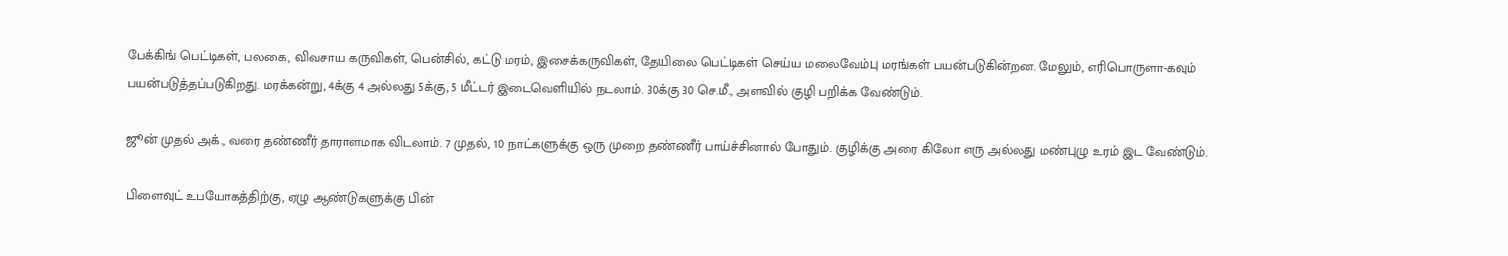பேக்கிங் பெட்டிகள், பலகை, விவசாய கருவிகள், பென்சில், கட்டு மரம், இசைக்கருவிகள், தேயிலை பெட்டிகள் செய்ய மலைவேம்பு மரங்கள் பயன்படுகின்றன. மேலும், எரிபொருளா-கவும் பயன்படுத்தப்படுகிறது. மரக்கன்று, 4க்கு 4 அல்லது 5க்கு, 5 மீட்டர் இடைவெளியில் நடலாம். 30க்கு 30 செ.மீ., அளவில் குழி பறிக்க வேண்டும்.

ஜூன் முதல் அக்., வரை தண்ணீர் தாராளமாக விடலாம். 7 முதல், 10 நாட்களுக்கு ஒரு முறை தண்ணீர் பாய்ச்சினால் போதும். குழிக்கு அரை கிலோ எரு அல்லது மண்புழு உரம் இட வேண்டும்.

பிளைவுட் உபயோகத்திற்கு, ஏழு ஆண்டுகளுக்கு பின்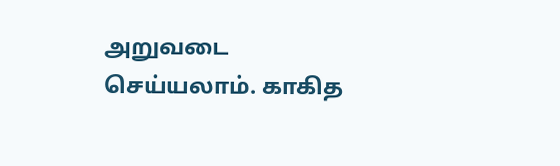அறுவடை செய்யலாம். காகித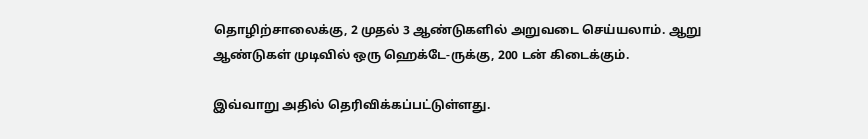தொழிற்சாலைக்கு, 2 முதல் 3 ஆண்டுகளில் அறுவடை செய்யலாம். ஆறு ஆண்டுகள் முடிவில் ஒரு ஹெக்டே-ருக்கு, 200 டன் கிடைக்கும்.

இவ்வாறு அதில் தெரிவிக்கப்பட்டுள்ளது.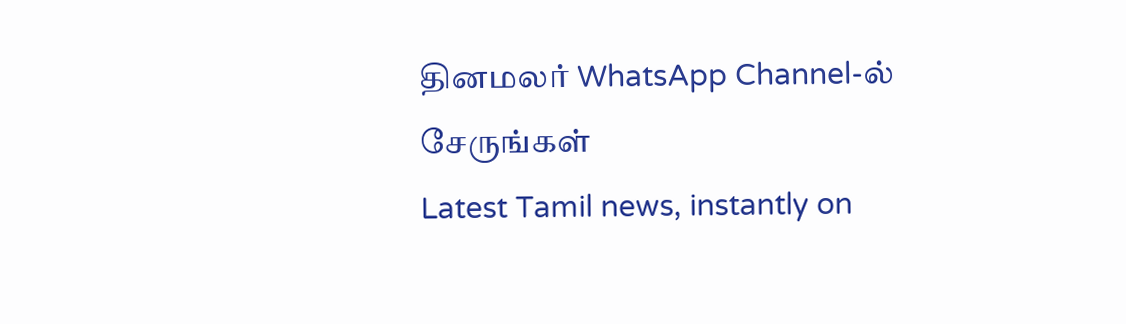தினமலர் WhatsApp Channel-ல் சேருங்கள்
Latest Tamil news, instantly on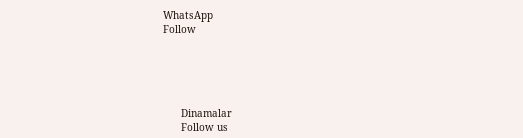WhatsApp
Follow





      Dinamalar
      Follow us